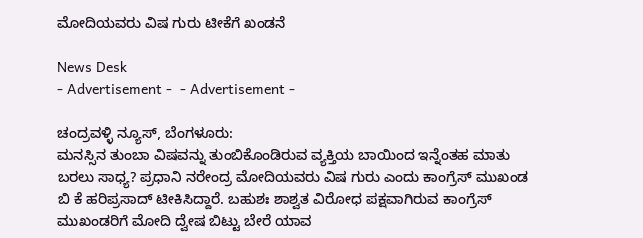ಮೋದಿಯವರು ವಿಷ ಗುರು ಟೀಕೆಗೆ ಖಂಡನೆ

News Desk
- Advertisement -  - Advertisement -

ಚಂದ್ರವಳ್ಳಿ ನ್ಯೂಸ್, ಬೆಂಗಳೂರು:
ಮನಸ್ಸಿನ ತುಂಬಾ ವಿಷವನ್ನು ತುಂಬಿಕೊಂಡಿರುವ ವ್ಯಕ್ತಿಯ ಬಾಯಿಂದ ಇನ್ನೆಂತಹ ಮಾತು ಬರಲು ಸಾಧ್ಯ? ಪ್ರಧಾನಿ ನರೇಂದ್ರ ಮೋದಿಯವರು ವಿಷ ಗುರು ಎಂದು ಕಾಂಗ್ರೆಸ್ ಮುಖಂಡ ಬಿ ಕೆ ಹರಿಪ್ರಸಾದ್ ಟೀಕಿಸಿದ್ದಾರೆ. ಬಹುಶಃ ಶಾಶ್ವತ ವಿರೋಧ ಪಕ್ಷವಾಗಿರುವ ಕಾಂಗ್ರೆಸ್ ಮುಖಂಡರಿಗೆ ಮೋದಿ ದ್ವೇಷ ಬಿಟ್ಟು ಬೇರೆ ಯಾವ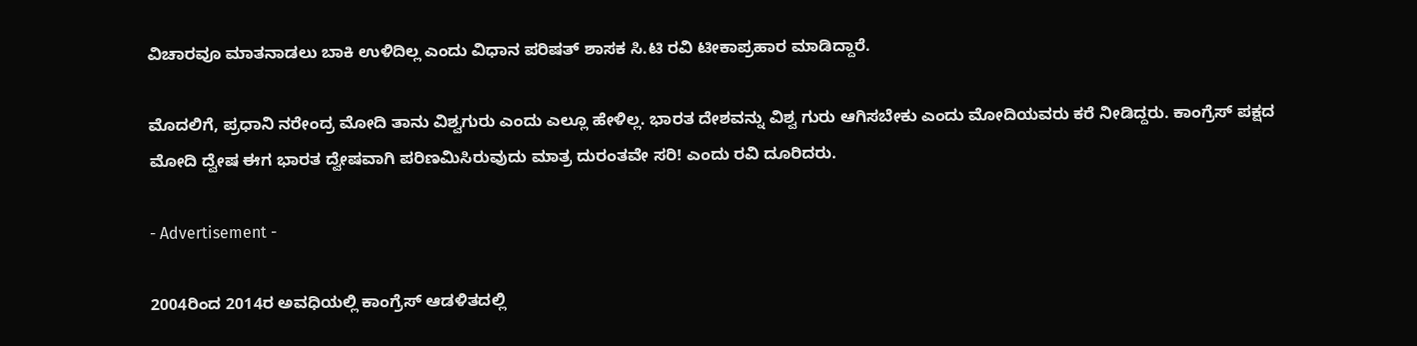ವಿಚಾರವೂ ಮಾತನಾಡಲು ಬಾಕಿ ಉಳಿದಿಲ್ಲ ಎಂದು ವಿಧಾನ ಪರಿಷತ್ ಶಾಸಕ ಸಿ.ಟಿ ರವಿ ಟೀಕಾಪ್ರಹಾರ ಮಾಡಿದ್ದಾರೆ.

ಮೊದಲಿಗೆ, ಪ್ರಧಾನಿ ನರೇಂದ್ರ ಮೋದಿ ತಾನು ವಿಶ್ವಗುರು ಎಂದು ಎಲ್ಲೂ ಹೇಳಿಲ್ಲ. ಭಾರತ ದೇಶವನ್ನು ವಿಶ್ವ ಗುರು ಆಗಿಸಬೇಕು ಎಂದು ಮೋದಿಯವರು ಕರೆ ನೀಡಿದ್ದರು. ಕಾಂಗ್ರೆಸ್ ಪಕ್ಷದ ಮೋದಿ ದ್ವೇಷ ಈಗ ಭಾರತ ದ್ವೇಷವಾಗಿ ಪರಿಣಮಿಸಿರುವುದು ಮಾತ್ರ ದುರಂತವೇ ಸರಿ! ಎಂದು ರವಿ ದೂರಿದರು.

- Advertisement -

2004ರಿಂದ 2014ರ ಅವಧಿಯಲ್ಲಿ ಕಾಂಗ್ರೆಸ್ ಆಡಳಿತದಲ್ಲಿ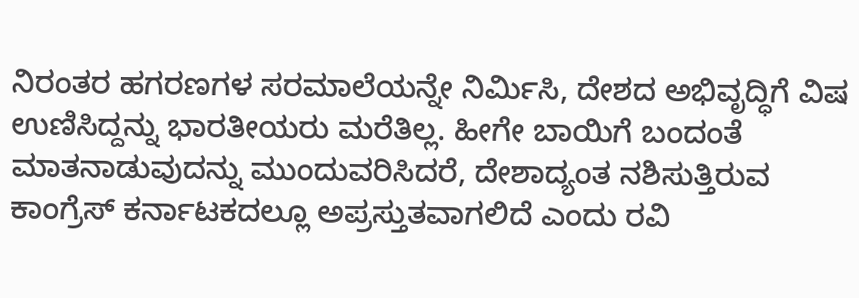ನಿರಂತರ ಹಗರಣಗಳ ಸರಮಾಲೆಯನ್ನೇ ನಿರ್ಮಿಸಿ, ದೇಶದ ಅಭಿವೃದ್ಧಿಗೆ ವಿಷ ಉಣಿಸಿದ್ದನ್ನು ಭಾರತೀಯರು ಮರೆತಿಲ್ಲ. ಹೀಗೇ ಬಾಯಿಗೆ ಬಂದಂತೆ ಮಾತನಾಡುವುದನ್ನು ಮುಂದುವರಿಸಿದರೆ, ದೇಶಾದ್ಯಂತ ನಶಿಸುತ್ತಿರುವ ಕಾಂಗ್ರೆಸ್ ಕರ್ನಾಟಕದಲ್ಲೂ ಅಪ್ರಸ್ತುತವಾಗಲಿದೆ ಎಂದು ರವಿ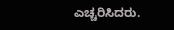ಎಚ್ಚರಿಸಿದರು.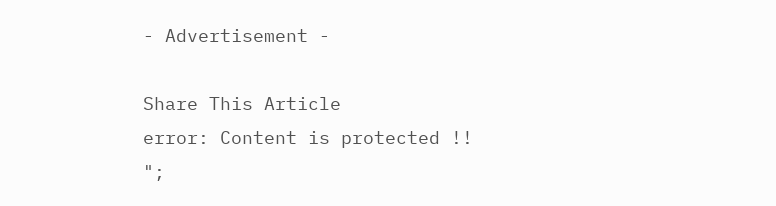- Advertisement -

Share This Article
error: Content is protected !!
";